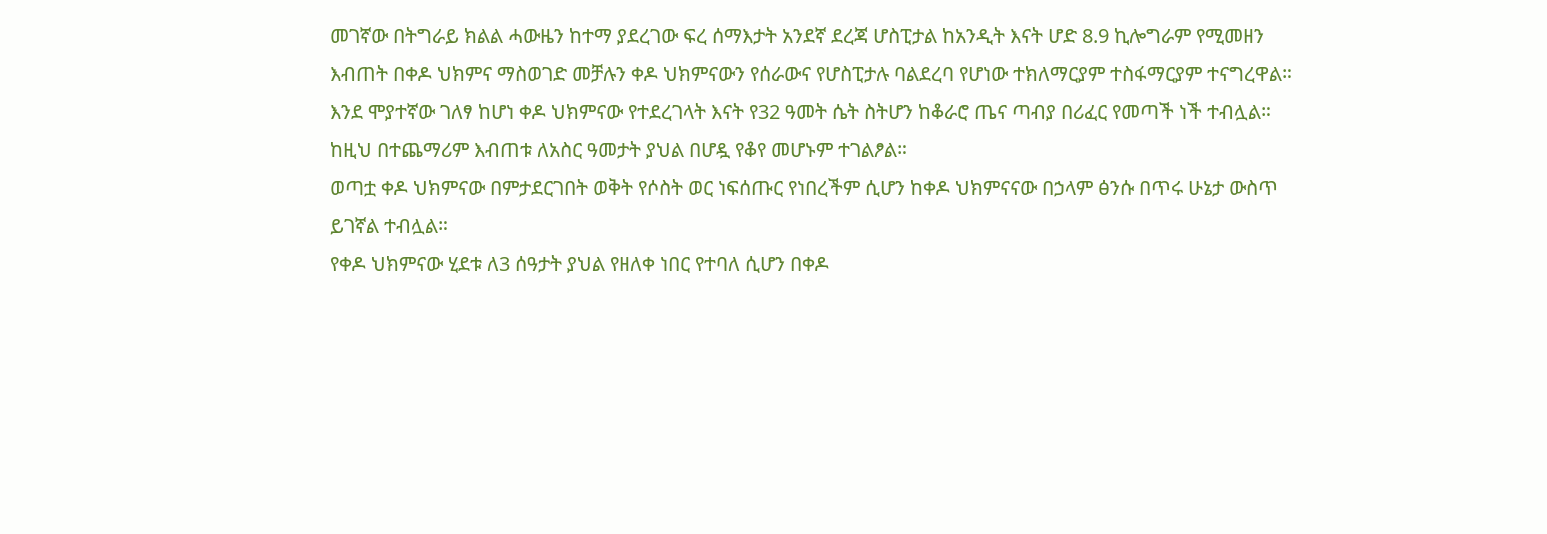መገኛው በትግራይ ክልል ሓውዜን ከተማ ያደረገው ፍረ ሰማእታት አንደኛ ደረጃ ሆስፒታል ከአንዲት እናት ሆድ 8.9 ኪሎግራም የሚመዘን እብጠት በቀዶ ህክምና ማስወገድ መቻሉን ቀዶ ህክምናውን የሰራውና የሆስፒታሉ ባልደረባ የሆነው ተክለማርያም ተስፋማርያም ተናግረዋል።
እንደ ሞያተኛው ገለፃ ከሆነ ቀዶ ህክምናው የተደረገላት እናት የ32 ዓመት ሴት ስትሆን ከቆራሮ ጤና ጣብያ በሪፈር የመጣች ነች ተብሏል። ከዚህ በተጨማሪም እብጠቱ ለአስር ዓመታት ያህል በሆዷ የቆየ መሆኑም ተገልፆል።
ወጣቷ ቀዶ ህክምናው በምታደርገበት ወቅት የሶስት ወር ነፍሰጡር የነበረችም ሲሆን ከቀዶ ህክምናናው በኃላም ፅንሱ በጥሩ ሁኔታ ውስጥ ይገኛል ተብሏል።
የቀዶ ህክምናው ሂደቱ ለ3 ሰዓታት ያህል የዘለቀ ነበር የተባለ ሲሆን በቀዶ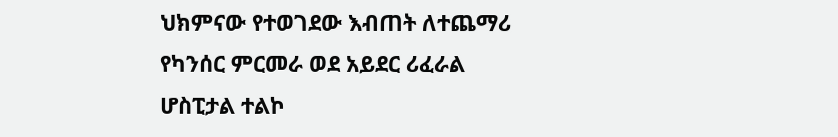ህክምናው የተወገደው እብጠት ለተጨማሪ የካንሰር ምርመራ ወደ አይደር ሪፈራል ሆስፒታል ተልኮ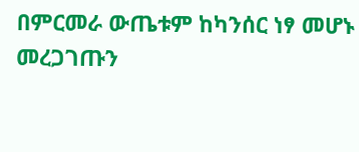በምርመራ ውጤቱም ከካንሰር ነፃ መሆኑ መረጋገጡን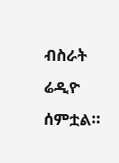ብስራት ሬዲዮ ሰምቷል።